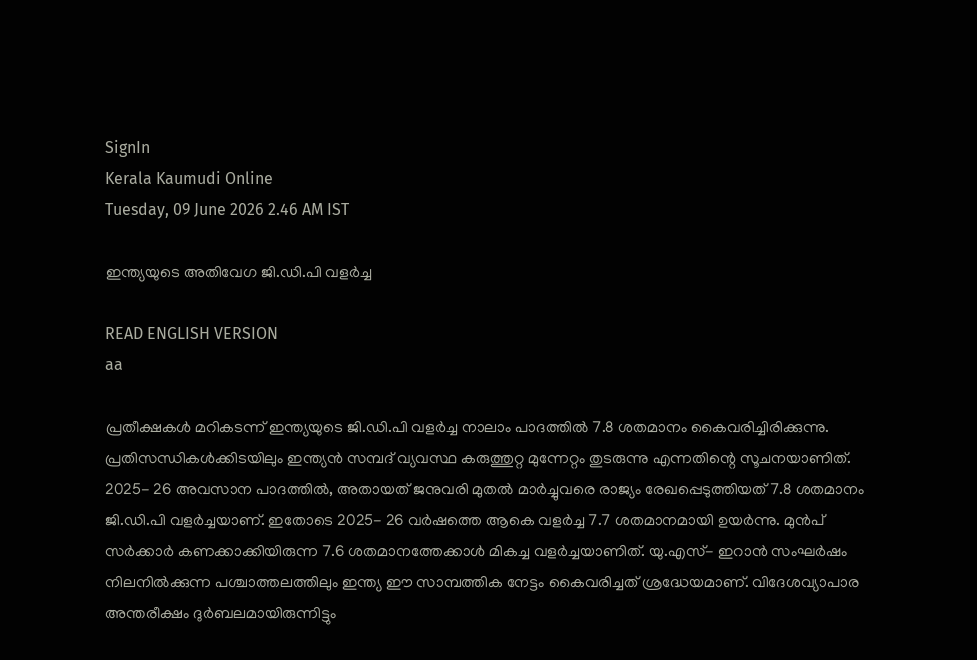SignIn
Kerala Kaumudi Online
Tuesday, 09 June 2026 2.46 AM IST

ഇന്ത്യയുടെ അതിവേഗ ജി.ഡി.പി വളർച്ച

READ ENGLISH VERSION
aa

പ്രതീക്ഷകൾ മറികടന്ന് ഇന്ത്യയുടെ ജി.ഡി.പി വളർച്ച നാലാം പാദത്തിൽ 7.8 ശതമാനം കൈവരിച്ചിരിക്കുന്നു. പ്രതിസന്ധികൾക്കിടയിലും ഇന്ത്യൻ സമ്പദ് വ്യവസ്ഥ കരുത്തുറ്റ മുന്നേറ്റം തുടരുന്നു എന്നതിന്റെ സൂചനയാണിത്. 2025- 26 അവസാന പാദത്തിൽ, അതായത് ജനുവരി മുതൽ മാർച്ചുവരെ രാജ്യം രേഖപ്പെടുത്തിയത് 7.8 ശതമാനം ജി.ഡി.പി വളർച്ചയാണ്. ഇതോടെ 2025- 26 വർഷത്തെ ആകെ വളർച്ച 7.7 ശതമാനമായി ഉയർന്നു. മുൻപ് സർക്കാർ കണക്കാക്കിയിരുന്ന 7.6 ശതമാനത്തേക്കാൾ മികച്ച വളർച്ചയാണിത്. യു.എസ്- ഇറാൻ സംഘർഷം നിലനിൽക്കുന്ന പശ്ചാത്തലത്തിലും ഇന്ത്യ ഈ സാമ്പത്തിക നേട്ടം കൈവരിച്ചത് ശ്രദ്ധേയമാണ്. വിദേശവ്യാപാര അന്തരീക്ഷം ദുർബലമായിരുന്നിട്ടും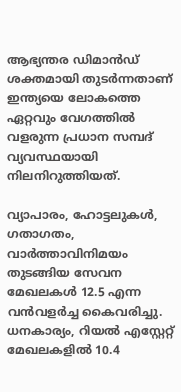ആഭ്യന്തര ഡിമാൻഡ് ശക്തമായി തുടർന്നതാണ് ഇന്ത്യയെ ലോകത്തെ ഏറ്റവും വേഗത്തിൽ വളരുന്ന പ്രധാന സമ്പദ് വ്യവസ്ഥയായി നിലനിറുത്തിയത്.

വ്യാപാരം, ഹോട്ടലുകൾ, ഗതാഗതം, വാർത്താവിനിമയം തുടങ്ങിയ സേവന മേഖലകൾ 12.5 എന്ന വൻവളർച്ച കൈവരിച്ചു. ധനകാര്യം, റിയൽ എസ്റ്റേറ്റ് മേഖലകളിൽ 10.4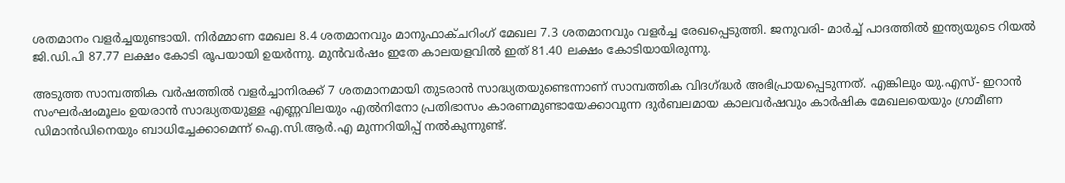ശതമാനം വളർച്ചയുണ്ടായി. നിർമ്മാണ മേഖല 8.4 ശതമാനവും മാനുഫാക്‌ചറിംഗ് മേഖല 7.3 ശതമാനവും വളർച്ച രേഖപ്പെടുത്തി. ജനുവരി- മാർച്ച് പാദത്തിൽ ഇന്ത്യയുടെ റിയൽ ജി.ഡി.പി 87.77 ലക്ഷം കോടി രൂപയായി ഉയർന്നു. മുൻവർഷം ഇതേ കാലയളവിൽ ഇത് 81.40 ലക്ഷം കോടിയായിരുന്നു.

അടുത്ത സാമ്പത്തിക വർഷത്തിൽ വളർച്ചാനിരക്ക് 7 ശതമാനമായി തുടരാൻ സാദ്ധ്യതയുണ്ടെന്നാണ് സാമ്പത്തിക വിദഗ്ദ്ധർ അഭിപ്രായപ്പെടുന്നത്. എങ്കിലും യു.എസ്- ഇറാൻ സംഘർഷംമൂലം ഉയരാൻ സാദ്ധ്യതയുള്ള എണ്ണവിലയും എൽനിനോ പ്രതിഭാസം കാരണമുണ്ടായേക്കാവുന്ന ദുർബലമായ കാലവർഷവും കാർഷിക മേഖലയെയും ഗ്രാമീണ ഡിമാൻഡിനെയും ബാധിച്ചേക്കാമെന്ന് ഐ.സി.ആർ.എ മുന്നറിയിപ്പ് നൽകുന്നുണ്ട്.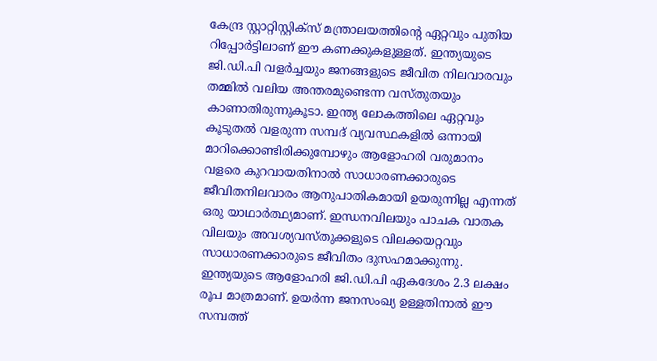കേന്ദ്ര സ്റ്റാറ്റിസ്റ്റിക്സ് മന്ത്രാലയത്തിന്റെ ഏറ്റവും പുതിയ റിപ്പോർട്ടിലാണ് ഈ കണക്കുകളുള്ളത്. ഇന്ത്യയുടെ ജി.ഡി.പി വളർച്ചയും ജനങ്ങളുടെ ജീവിത നിലവാരവും തമ്മിൽ വലിയ അന്തരമുണ്ടെന്ന വസ്തുതയും കാണാതിരുന്നുകൂടാ. ഇന്ത്യ ലോകത്തിലെ ഏറ്റവും കൂടുതൽ വളരുന്ന സമ്പദ് വ്യവസ്ഥകളിൽ ഒന്നായി മാറിക്കൊണ്ടിരിക്കുമ്പോഴും ആളോഹരി വരുമാനം വളരെ കുറവായതിനാൽ സാധാരണക്കാരുടെ ജീവിതനിലവാരം ആനുപാതികമായി ഉയരുന്നില്ല എന്നത് ഒരു യാഥാർത്ഥ്യമാണ്. ഇന്ധനവിലയും പാചക വാതക വിലയും അവശ്യവസ്തുക്കളുടെ വിലക്കയറ്റവും സാധാരണക്കാരുടെ ജീവിതം ദുസഹമാക്കുന്നു. ഇന്ത്യയുടെ ആളോഹരി ജി.ഡി.പി ഏകദേശം 2.3 ലക്ഷം രൂപ മാത്രമാണ്. ഉയർന്ന ജനസംഖ്യ ഉള്ളതിനാൽ ഈ സമ്പത്ത്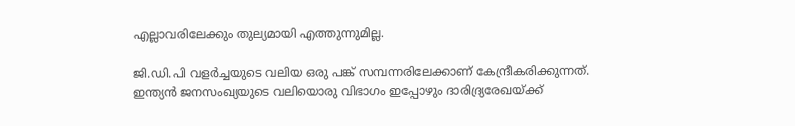എല്ലാവരിലേക്കും തുല്യമായി എത്തുന്നുമില്ല.

ജി.ഡി.പി വളർച്ചയുടെ വലിയ ഒരു പങ്ക് സമ്പന്നരിലേക്കാണ് കേന്ദ്രീകരിക്കുന്നത്. ഇന്ത്യൻ ജനസംഖ്യയുടെ വലിയൊരു വിഭാഗം ഇപ്പോഴും ദാരിദ്ര്യ‌രേഖയ്ക്ക്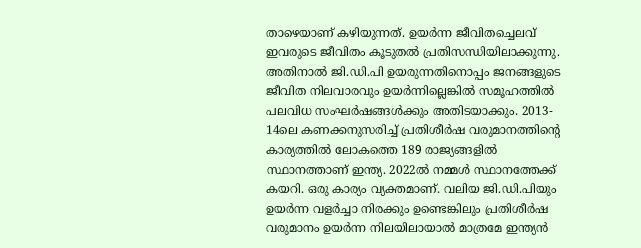താഴെയാണ് കഴിയുന്നത്. ഉയർന്ന ജീവിതച്ചെലവ് ഇവരുടെ ജീവിതം കൂടുതൽ പ്രതിസന്ധിയിലാക്കുന്നു. അതിനാൽ ജി.ഡി.പി ഉയരുന്നതിനൊപ്പം ജനങ്ങളുടെ ജീവിത നിലവാരവും ഉയർന്നില്ലെങ്കിൽ സമൂഹത്തിൽ പലവിധ സംഘർഷങ്ങൾക്കും അതിടയാക്കും. 2013- 14ലെ കണക്കനുസരിച്ച് പ്രതിശീർഷ വരുമാനത്തിന്റെ കാര്യത്തിൽ ലോകത്തെ 189 രാജ്യങ്ങളിൽ സ്ഥാനത്താണ് ഇന്ത്യ. 2022ൽ നമ്മൾ സ്ഥാനത്തേക്ക് കയറി. ഒരു കാര്യം വ്യക്തമാണ്. വലിയ ജി.ഡി.പിയും ഉയർന്ന വളർച്ചാ നിരക്കും ഉണ്ടെങ്കിലും പ്രതിശീർഷ വരുമാനം ഉയർന്ന നിലയിലായാൽ മാത്രമേ ഇന്ത്യൻ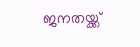ജനതയ്ക്ക്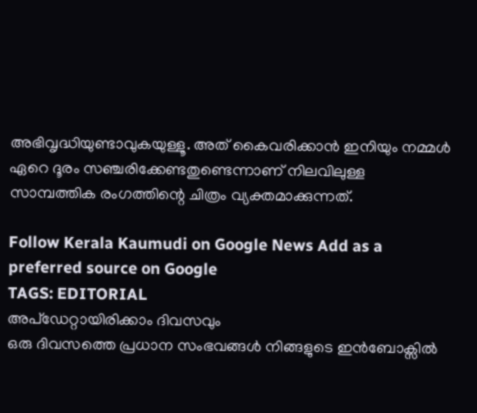അഭിവൃദ്ധിയുണ്ടാവുകയുള്ളൂ. അത് കൈവരിക്കാൻ ഇനിയും നമ്മൾ ഏറെ ദൂരം സഞ്ചരിക്കേണ്ടതുണ്ടെന്നാണ് നിലവിലുള്ള സാമ്പത്തിക രംഗത്തിന്റെ ചിത്രം വ്യക്തമാക്കുന്നത്.

Follow Kerala Kaumudi on Google News Add as a preferred source on Google
TAGS: EDITORIAL
അപ്ഡേറ്റായിരിക്കാം ദിവസവും
ഒരു ദിവസത്തെ പ്രധാന സംഭവങ്ങൾ നിങ്ങളുടെ ഇൻബോക്സിൽ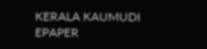KERALA KAUMUDI EPAPER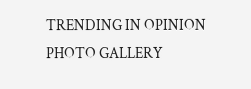TRENDING IN OPINION
PHOTO GALLERY